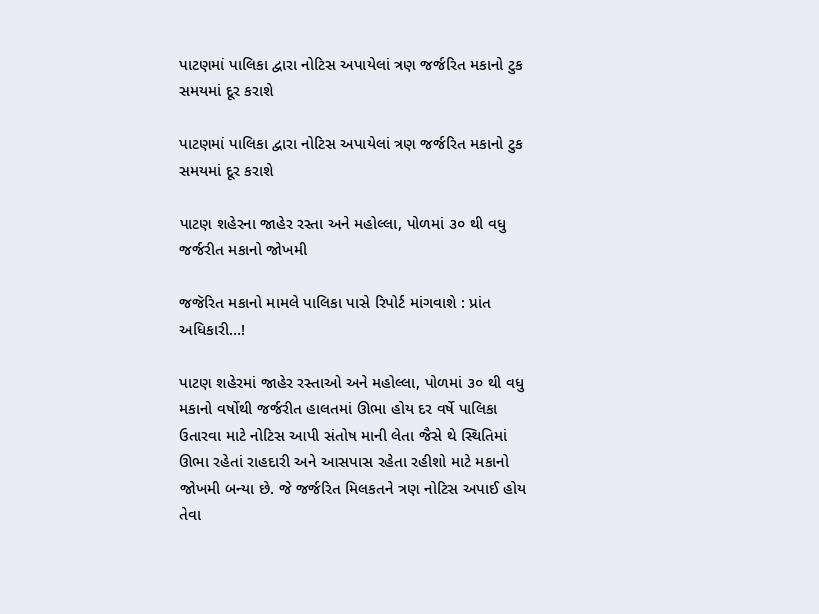પાટણમાં પાલિકા દ્વારા નોટિસ અપાયેલાં ત્રણ જર્જરિત મકાનો ટુક સમયમાં દૂર કરાશે

પાટણમાં પાલિકા દ્વારા નોટિસ અપાયેલાં ત્રણ જર્જરિત મકાનો ટુક સમયમાં દૂર કરાશે

પાટણ શહેરના જાહેર રસ્તા અને મહોલ્લા, પોળમાં ૩૦ થી વધુ જર્જરીત મકાનો જોખમી

જજૅરિત મકાનો મામલે પાલિકા પાસે રિપોર્ટ માંગવાશે : પ્રાંત અધિકારી…!

પાટણ શહેરમાં જાહેર રસ્તાઓ અને મહોલ્લા, પોળમાં ૩૦ થી વધુ મકાનો વર્ષોથી જર્જરીત હાલતમાં ઊભા હોય દર વર્ષે પાલિકા ઉતારવા માટે નોટિસ આપી સંતોષ માની લેતા જૈસે થે સ્થિતિમાં ઊભા રહેતાં રાહદારી અને આસપાસ રહેતા રહીશો માટે મકાનો જોખમી બન્યા છે. જે જર્જરિત મિલકતને ત્રણ નોટિસ અપાઈ હોય તેવા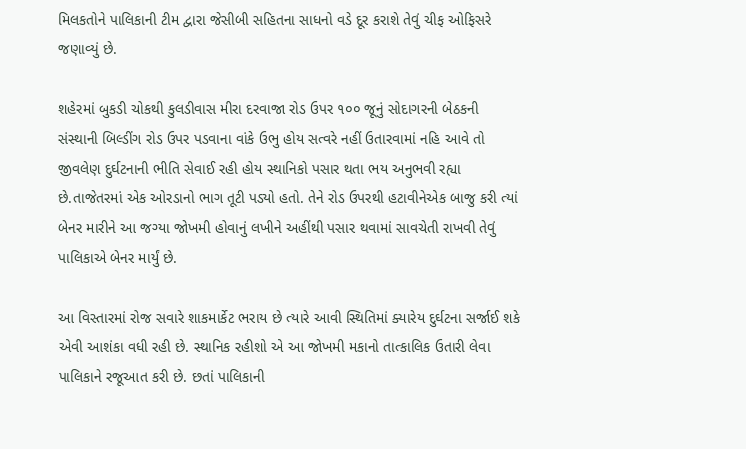મિલકતોને પાલિકાની ટીમ દ્વારા જેસીબી સહિતના સાધનો વડે દૂર કરાશે તેવું ચીફ ઓફિસરે જણાવ્યું છે.

શહેરમાં બુકડી ચોકથી કુલડીવાસ મીરા દરવાજા રોડ ઉપર ૧૦૦ જૂનું સોદાગરની બેઠકની સંસ્થાની બિલ્ડીંગ રોડ ઉપર પડવાના વાંકે ઉભુ હોય સત્વરે નહીં ઉતારવામાં નહિ આવે તો જીવલેણ દુર્ઘટનાની ભીતિ સેવાઈ રહી હોય સ્થાનિકો પસાર થતા ભય અનુભવી રહ્યા છે.તાજેતરમાં એક ઓરડાનો ભાગ તૂટી પડ્યો હતો. તેને રોડ ઉપરથી હટાવીનેએક બાજુ કરી ત્યાં બેનર મારીને આ જગ્યા જોખમી હોવાનું લખીને અહીંથી પસાર થવામાં સાવચેતી રાખવી તેવું પાલિકાએ બેનર માર્યું છે.

આ વિસ્તારમાં રોજ સવારે શાકમાર્કેટ ભરાય છે ત્યારે આવી સ્થિતિમાં ક્યારેય દુર્ઘટના સર્જાઈ શકે એવી આશંકા વધી રહી છે. સ્થાનિક રહીશો એ આ જોખમી મકાનો તાત્કાલિક ઉતારી લેવા પાલિકાને રજૂઆત કરી છે. છતાં પાલિકાની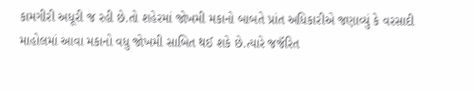કામગીરી અધૂરી જ રહી છે.તો શહેરમાં જોખમી મકાનો બાબતે પ્રાંત અધિકારીએ જણાવ્યું કે વરસાદી માહોલમાં આવા મકાનો વધુ જોખમી સાબિત થઈ શકે છે.ત્યારે જજૅરિત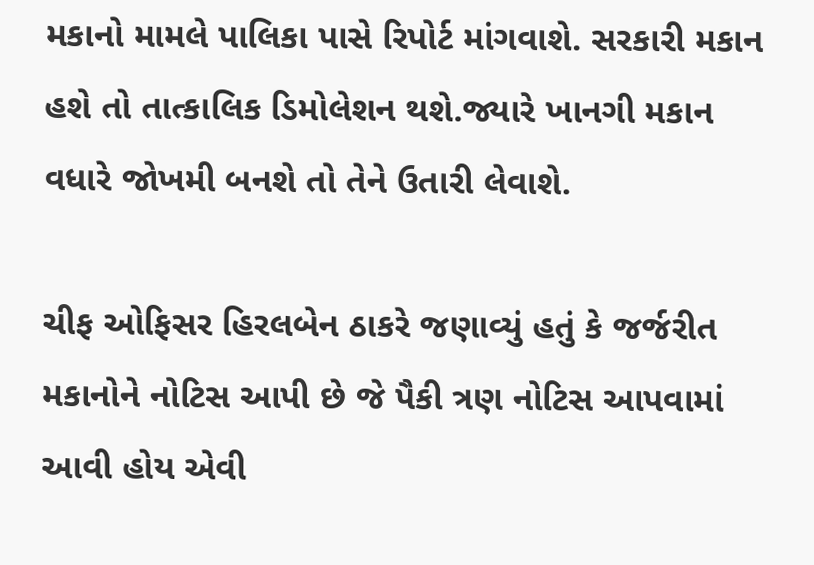મકાનો મામલે પાલિકા પાસે રિપોર્ટ માંગવાશે. સરકારી મકાન હશે તો તાત્કાલિક ડિમોલેશન થશે.જ્યારે ખાનગી મકાન વધારે જોખમી બનશે તો તેને ઉતારી લેવાશે.

ચીફ ઓફિસર હિરલબેન ઠાકરે જણાવ્યું હતું કે જર્જરીત મકાનોને નોટિસ આપી છે જે પૈકી ત્રણ નોટિસ આપવામાં આવી હોય એવી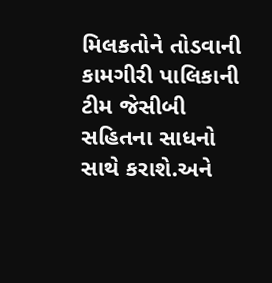મિલકતોને તોડવાની કામગીરી પાલિકાની ટીમ જેસીબી સહિતના સાધનો સાથે કરાશે.અને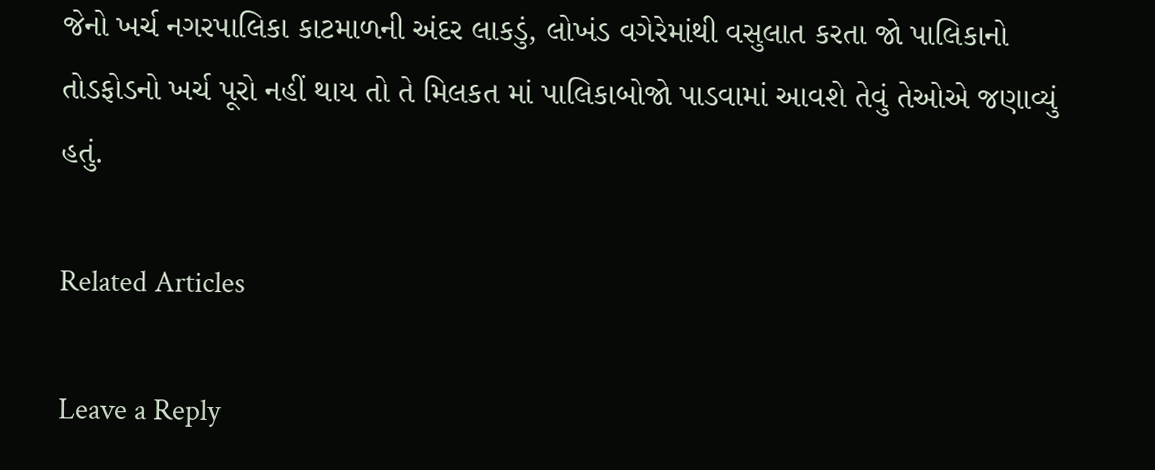જેનો ખર્ચ નગરપાલિકા કાટમાળની અંદર લાકડું, લોખંડ વગેરેમાંથી વસુલાત કરતા જો પાલિકાનો તોડફોડનો ખર્ચ પૂરો નહીં થાય તો તે મિલકત માં પાલિકાબોજો પાડવામાં આવશે તેવું તેઓએ જણાવ્યું હતું.

Related Articles

Leave a Reply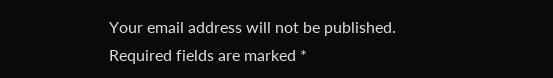Your email address will not be published. Required fields are marked *